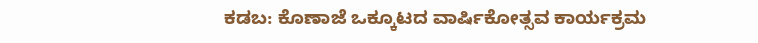ಕಡಬ: ಕೊಣಾಜೆ ಒಕ್ಕೂಟದ ವಾರ್ಷಿಕೋತ್ಸವ ಕಾರ್ಯಕ್ರಮ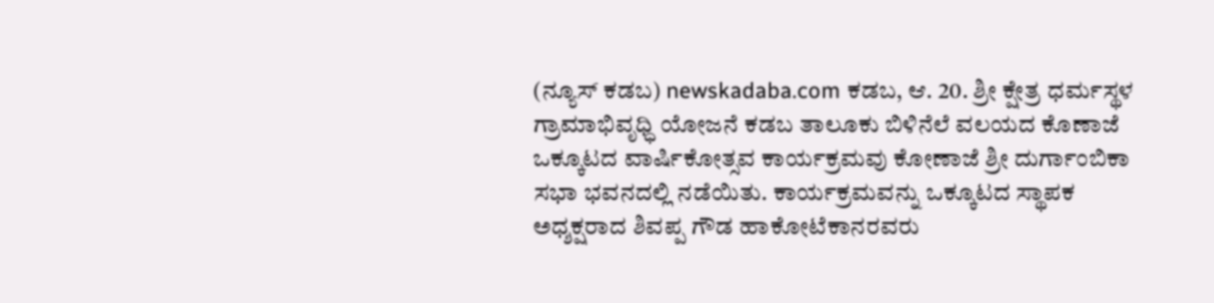(ನ್ಯೂಸ್ ಕಡಬ) newskadaba.com ಕಡಬ, ಆ. 20. ಶ್ರೀ ಕ್ಷೇತ್ರ ಧರ್ಮಸ್ಥಳ ಗ್ರಾಮಾಭಿವೃಧ್ಧಿ ಯೋಜನೆ ಕಡಬ ತಾಲೂಕು ಬಿಳಿನೆಲೆ ವಲಯದ ಕೊಣಾಜೆ ಒಕ್ಕೂಟದ ವಾರ್ಷಿಕೋತ್ಸವ ಕಾರ್ಯಕ್ರಮವು ಕೋಣಾಜೆ ಶ್ರೀ ದುರ್ಗಾಂಬಿಕಾ ಸಭಾ ಭವನದಲ್ಲಿ ನಡೆಯಿತು. ಕಾರ್ಯಕ್ರಮವನ್ನು ಒಕ್ಕೂಟದ ಸ್ಥಾಪಕ ಅಧ್ಶಕ್ಷರಾದ ಶಿವಪ್ಪ ಗೌಡ ಹಾಕೋಟೆಕಾನರವರು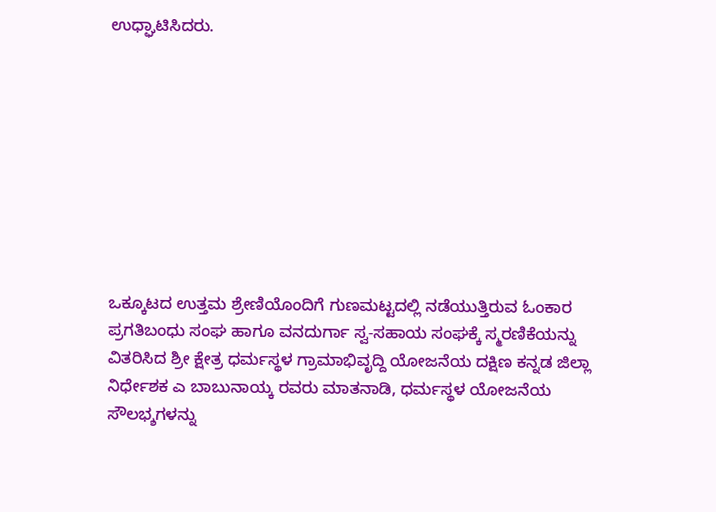ಉಧ್ಘಾಟಿಸಿದರು.









ಒಕ್ಕೂಟದ ಉತ್ತಮ ಶ್ರೇಣಿಯೊಂದಿಗೆ ಗುಣಮಟ್ಟದಲ್ಲಿ ನಡೆಯುತ್ತಿರುವ ಓಂಕಾರ ಪ್ರಗತಿಬಂಧು ಸಂಘ ಹಾಗೂ ವನದುರ್ಗಾ ಸ್ವ-ಸಹಾಯ ಸಂಘಕ್ಕೆ ಸ್ಮರಣಿಕೆಯನ್ನು ವಿತರಿಸಿದ ಶ್ರೀ ಕ್ಷೇತ್ರ ಧರ್ಮಸ್ಥಳ ಗ್ರಾಮಾಭಿವೃದ್ದಿ ಯೋಜನೆಯ ದಕ್ಷಿಣ ಕನ್ನಡ ಜಿಲ್ಲಾ ನಿರ್ಧೇಶಕ ಎ ಬಾಬುನಾಯ್ಕ ರವರು ಮಾತನಾಡಿ, ಧರ್ಮಸ್ಥಳ ಯೋಜನೆಯ ಸೌಲಭ್ಶಗಳನ್ನು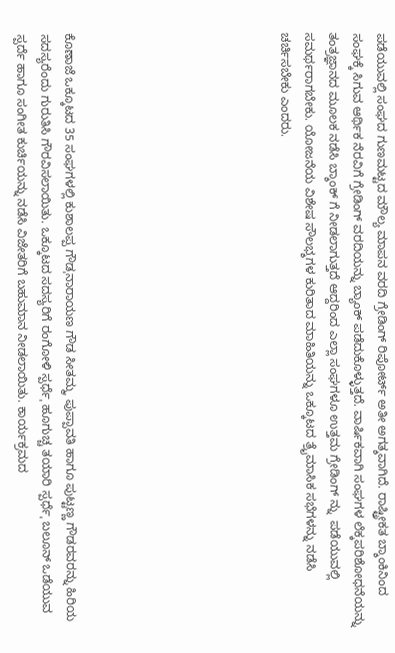ಪಡೆಯುವಲ್ಲಿ ಸಂಘದ ಗುಣಮಟ್ಟದ ಮೌಲ್ಯ ಮಾಪನ ವರದಿ ಗ್ರೇಡಿಂಗ್ ರಿಪೋರ್ಟ್ ಅತೀ ಅಗತ್ಶವಾಗಿದೆ. ರಾಷ್ಟ್ರೀಕತ ಬ್ಶಾಂಕಿನಿಂದ ಸಂಘಕ್ಕೆ ಸಿಗುವ ಆರ್ಥಿಕ ನೆರವಿಗೆ ಗ್ರೇಡಿಂಗ್ ವರದಿಯನ್ನು ಬ್ಯಾಂಕ್ ಪಡೆದುಕೊಳ್ಳುತ್ತದೆ. ವಾರ್ಷಿಕವಾಗಿ ಸಂಘಗಳ ಲೆಕ್ಕಪರಿಶೋಧನೆಯನ್ನು ತಂತ್ರಜ್ಞಾನದ ಮೂಲಕ ನಡೆಸಿ ಬ್ಶಾಂಕ್ ಗೆ ನೀಡಲಾಗುತ್ತದೆ ಆದ್ದರಿಂದ ಎಲ್ಲಾ ಸಂಘಗಳೂ ಉತ್ತಮ ಗ್ರೇಡಿಂಗ್ ನ್ನು  ಪಡೆಯುವಲ್ಲಿ ಸಮರ್ಥರಾಗಬೇಕು. ಯೋಜನೆಯ ವಿಶೇಷ ಸೌಲಭ್ಶಗಳ ಕುರಿತಾದ ಮಾಹಿತಿಯನ್ನು ಒಕ್ಕೂಟದ ತ್ರೈಮಾಸಿಕ ಸಭೆಗಳನ್ನು ನಡೆಸಿ ಚರ್ಚಿಸಬೇಕು ಎಂದರು.








ಕೊಣಾಜೆ ಒಕ್ಕೂಟದ 35 ಸಂಘಗಳಲ್ಲಿ ಕುಶಾಲಪ್ಪ ಗೌಡˌನಾರಾಯಣ ಗೌಡ ಸೀತಮ್ಮˌ ಪುಪ್ಪಾವತಿ ಹಾಗೂ ಪುಟ್ಟಣ್ಣ ಗೌಡರವರನ್ನು ಹಿರಿಯ ಸದಸ್ಯರೆಂದು ಗುರುತಿಸಿ ಗೌರವಿಸಲಾಯಿತು. ಒಕ್ಕೂಟದ ಸದಸ್ಯರಿಗೆ ರಂಗೋಳಿ ಸ್ಪರ್ಧೆˌ ಹೂಗುಚ್ಚ ತಯಾರಿ ಸ್ಪರ್ಧೆˌ ಬಲೂನ್ ಒಡೆಯುವ ಸ್ಪರ್ದೆ ಹಾಗೂ ಸಂಗೀತ ಕುರ್ಚಿಯನ್ನು ನಡೆಸಿ ವಿಜೇತರಿಗೆ ಬಹುಮಾನ ನೀಡಲಾಯಿತು. ಕಾರ್ಯಕ್ರಮದ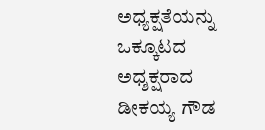ಅಧ್ಯಕ್ಷತೆಯನ್ನು ಒಕ್ಕೂಟದ ಅಧ್ಶಕ್ಷರಾದ ಡೀಕಯ್ಯ ಗೌಡ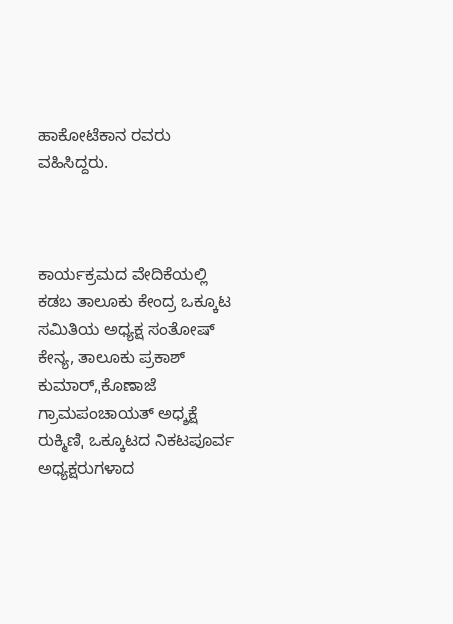ಹಾಕೋಟೆಕಾನ ರವರು ವಹಿಸಿದ್ದರು.



ಕಾರ್ಯಕ್ರಮದ ವೇದಿಕೆಯಲ್ಲಿ ಕಡಬ ತಾಲೂಕು ಕೇಂದ್ರ ಒಕ್ಕೂಟ ಸಮಿತಿಯ ಅಧ್ಯಕ್ಷ ಸಂತೋಷ್ ಕೇನ್ಯ, ತಾಲೂಕು ಪ್ರಕಾಶ್ ಕುಮಾರ್,ˌಕೊಣಾಜೆ ಗ್ರಾಮಪಂಚಾಯತ್ ಅಧ್ಶಕ್ಷೆ ರುಕ್ಮಿಣಿˌ ಒಕ್ಕೂಟದ ನಿಕಟಪೂರ್ವ ಅಧ್ಯಕ್ಷರುಗಳಾದ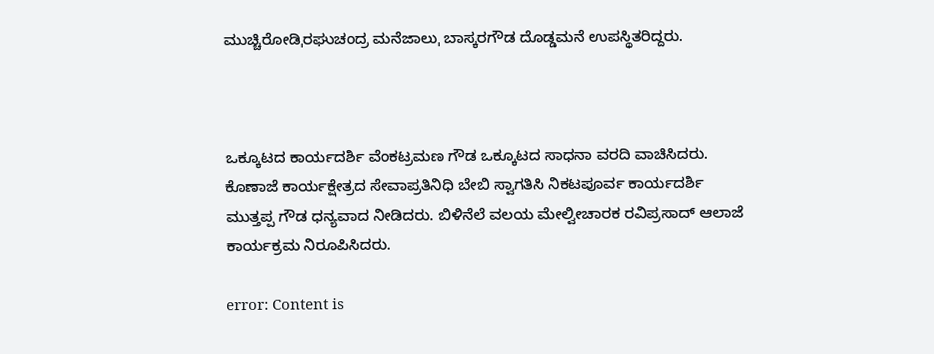ಮುಚ್ಚಿರೋಡಿˌರಘುಚಂದ್ರ ಮನೆಜಾಲುˌ ಬಾಸ್ಕರಗೌಡ ದೊಡ್ಡಮನೆ ಉಪಸ್ಥಿತರಿದ್ದರು.



ಒಕ್ಕೂಟದ ಕಾರ್ಯದರ್ಶಿ ವೆಂಕಟ್ರಮಣ ಗೌಡ ಒಕ್ಕೂಟದ ಸಾಧನಾ ವರದಿ ವಾಚಿಸಿದರು. ಕೊಣಾಜೆ ಕಾರ್ಯಕ್ಷೇತ್ರದ ಸೇವಾಪ್ರತಿನಿಧಿ ಬೇಬಿ ಸ್ವಾಗತಿಸಿ ನಿಕಟಪೂರ್ವ ಕಾರ್ಯದರ್ಶಿ ಮುತ್ತಪ್ಪ ಗೌಡ ಧನ್ಯವಾದ ನೀಡಿದರು. ಬಿಳಿನೆಲೆ ವಲಯ ಮೇಲ್ವೀಚಾರಕ ರವಿಪ್ರಸಾದ್ ಆಲಾಜೆ ಕಾರ್ಯಕ್ರಮ ನಿರೂಪಿಸಿದರು.

error: Content is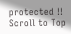protected !!
Scroll to Top